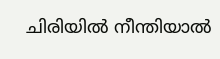ചിരിയിൽ നീന്തിയാൽ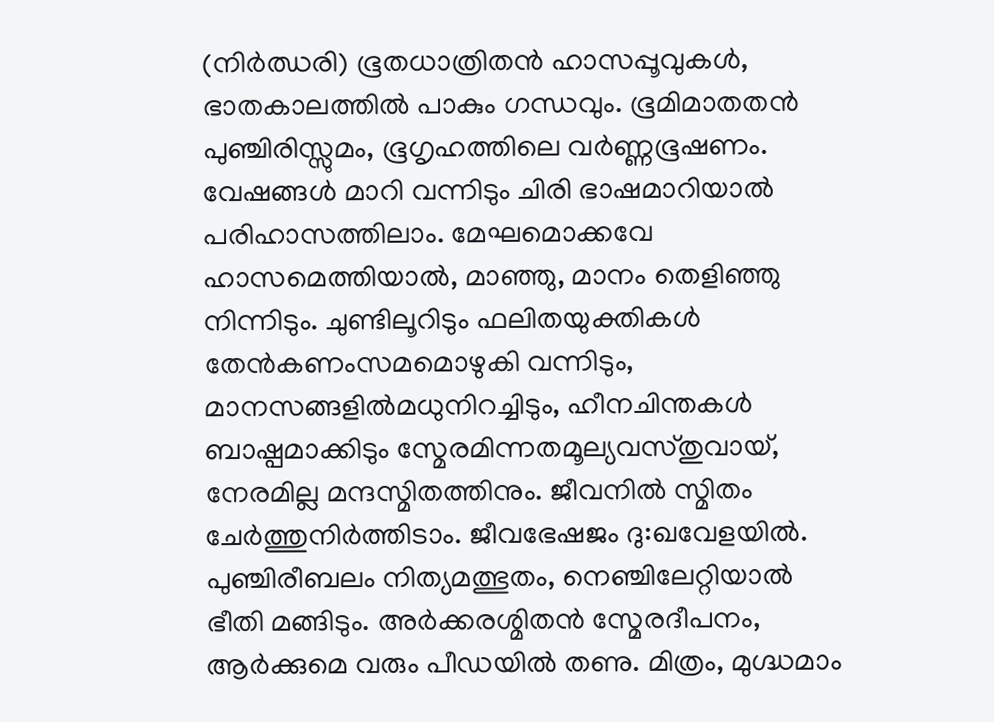(നിർഝരി) ഭൂതധാത്രിതൻ ഹാസപ്പൂവുകൾ, ഭാതകാലത്തിൽ പാകും ഗന്ധവും. ഭൂമിമാതതൻ പുഞ്ചിരിസ്സുമം, ഭൂഗൃഹത്തിലെ വർണ്ണഭൂഷണം. വേഷങ്ങൾ മാറി വന്നിടും ചിരി ഭാഷമാറിയാൽ പരിഹാസത്തിലാം. മേഘമൊക്കവേ ഹാസമെത്തിയാൽ, മാഞ്ഞു, മാനം തെളിഞ്ഞു നിന്നിടും. ചുണ്ടിലൂറിടും ഫലിതയുക്തികൾ തേൻകണംസമമൊഴുകി വന്നിടും, മാനസങ്ങളിൽമധുനിറച്ചിടും, ഹീനചിന്തകൾ ബാഷ്പമാക്കിടും സ്മേരമിന്നതമൂല്യവസ്തുവായ്, നേരമില്ല മന്ദസ്മിതത്തിനും. ജീവനിൽ സ്മിതം ചേർത്തുനിർത്തിടാം. ജീവഭേഷജം ദു:ഖവേളയിൽ. പുഞ്ചിരീബലം നിത്യമത്ഭുതം, നെഞ്ചിലേറ്റിയാൽ ഭീതി മങ്ങിടും. അർക്കരശ്മിതൻ സ്മേരദീപനം, ആർക്കുമെ വരും പീഡയിൽ തണു. മിത്രം, മുഗ്ദ്ധമാം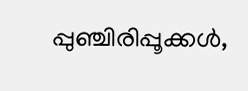പ്പുഞ്ചിരിപ്പൂക്കൾ,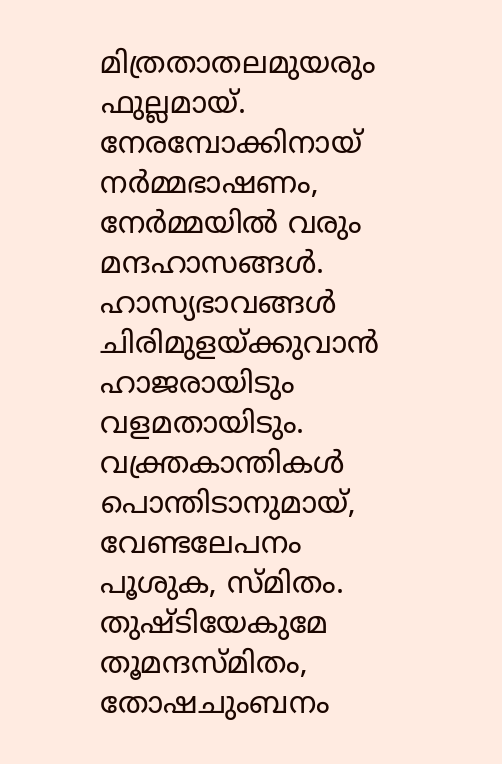മിത്രതാതലമുയരും ഫുല്ലമായ്. നേരമ്പോക്കിനായ് നർമ്മഭാഷണം, നേർമ്മയിൽ വരും മന്ദഹാസങ്ങൾ. ഹാസ്യഭാവങ്ങൾ ചിരിമുളയ്ക്കുവാൻ ഹാജരായിടും വളമതായിടും. വക്ത്രകാന്തികൾ പൊന്തിടാനുമായ്, വേണ്ടലേപനം പൂശുക, സ്മിതം. തുഷ്ടിയേകുമേ തൂമന്ദസ്മിതം, തോഷചുംബനം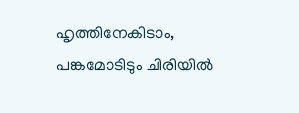ഹൃത്തിനേകിടാം, പങ്കമോടിടും ചിരിയിൽ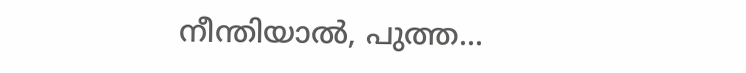നീന്തിയാൽ, പുത്ത...